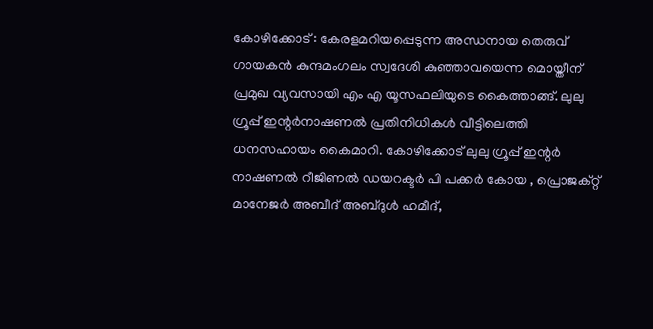കോഴിക്കോട് : കേരളമറിയപ്പെടുന്ന അന്ധനായ തെരുവ് ഗായകൻ കുന്ദമംഗലം സ്വദേശി കുഞ്ഞാവയെന്ന മൊയ്തീന് പ്രമുഖ വ്യവസായി എം എ യൂസഫലിയുടെ കൈത്താങ്ങ്. ലുലു ഗ്രൂപ്പ് ഇന്റർനാഷണൽ പ്രതിനിധികൾ വീട്ടിലെത്തി ധനസഹായം കൈമാറി. കോഴിക്കോട് ലുലു ഗ്രൂപ്പ് ഇന്റർ നാഷണൽ റീജിണൽ ഡയറക്ടർ പി പക്കർ കോയ , പ്രൊജക്റ്റ് മാനേജർ അബീദ് അബ്ദുൾ ഹമീദ്,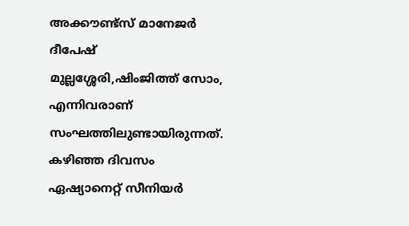അക്കൗണ്ട്സ് മാനേജർ ദീപേഷ് മുല്ലശ്ശേരി,ഷിംജിത്ത് സോം, എന്നിവരാണ് സംഘത്തിലുണ്ടായിരുന്നത്.
കഴിഞ്ഞ ദിവസം ഏഷ്യാനെറ്റ് സീനിയർ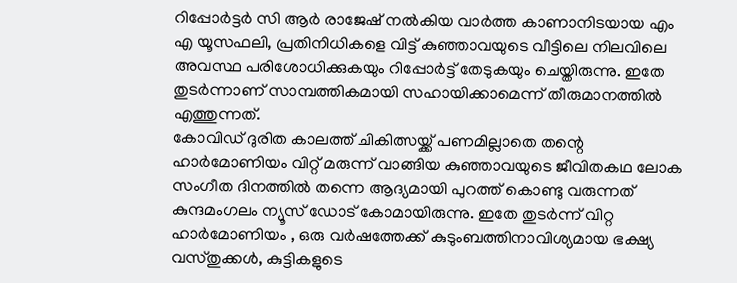റിപ്പോർട്ടർ സി ആർ രാജേഷ് നൽകിയ വാർത്ത കാണാനിടയായ എം എ യൂസഫലി, പ്രതിനിധികളെ വിട്ട് കുഞ്ഞാവയുടെ വീട്ടിലെ നിലവിലെ അവസ്ഥ പരിശോധിക്കുകയും റിപ്പോർട്ട് തേടുകയും ചെയ്തിരുന്നു. ഇതേ തുടർന്നാണ് സാമ്പത്തികമായി സഹായിക്കാമെന്ന് തീരുമാനത്തിൽ എത്തുന്നത്.
കോവിഡ് ദുരിത കാലത്ത് ചികിത്സയ്ക്ക് പണമില്ലാതെ തന്റെ ഹാർമോണിയം വിറ്റ് മരുന്ന് വാങ്ങിയ കുഞ്ഞാവയുടെ ജീവിതകഥ ലോക സംഗീത ദിനത്തിൽ തന്നെ ആദ്യമായി പുറത്ത് കൊണ്ടു വരുന്നത് കുന്ദമംഗലം ന്യൂസ് ഡോട് കോമായിരുന്നു. ഇതേ തുടർന്ന് വിറ്റ ഹാർമോണിയം , ഒരു വർഷത്തേക്ക് കുടുംബത്തിനാവിശ്യമായ ഭക്ഷ്യ വസ്തുക്കൾ, കുട്ടികളുടെ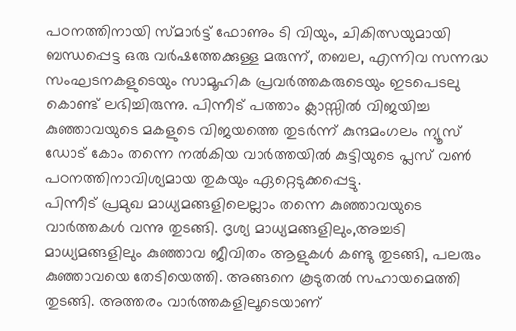പഠനത്തിനായി സ്മാർട്ട് ഫോണും ടി വിയും, ചികിത്സയുമായി ബന്ധപ്പെട്ട ഒരു വർഷത്തേക്കുള്ള മരുന്ന്, തബല, എന്നിവ സന്നദ്ധ സംഘടനകളുടെയും സാമൂഹിക പ്രവർത്തകരുടെയും ഇടപെടലു കൊണ്ട് ലഭിച്ചിരുന്നു. പിന്നീട് പത്താം ക്ലാസ്സിൽ വിജയിച്ച കുഞ്ഞാവയുടെ മകളുടെ വിജയത്തെ തുടർന്ന് കുന്ദമംഗലം ന്യൂസ് ഡോട് കോം തന്നെ നൽകിയ വാർത്തയിൽ കുട്ടിയുടെ പ്ലസ് വൺ പഠനത്തിനാവിശ്യമായ തുകയും ഏറ്റെടുക്കപ്പെട്ടു.
പിന്നീട് പ്രമുഖ മാധ്യമങ്ങളിലെല്ലാം തന്നെ കുഞ്ഞാവയുടെ വാർത്തകൾ വന്നു തുടങ്ങി. ദൃശ്യ മാധ്യമങ്ങളിലും,അച്ചടി മാധ്യമങ്ങളിലും കുഞ്ഞാവ ജീവിതം ആളുകൾ കണ്ടു തുടങ്ങി, പലരും കുഞ്ഞാവയെ തേടിയെത്തി. അങ്ങനെ കൂടുതൽ സഹായമെത്തി തുടങ്ങി. അത്തരം വാർത്തകളിലൂടെയാണ്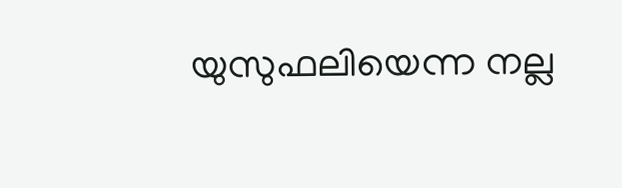യുസുഫലിയെന്ന നല്ല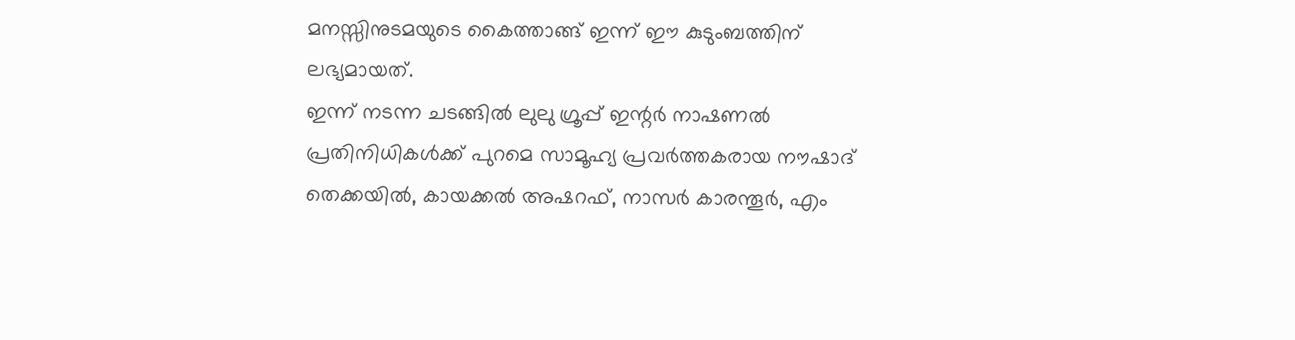മനസ്സിനുടമയുടെ കൈത്താങ്ങ് ഇന്ന് ഈ കുടുംബത്തിന് ലഭ്യമായത്.
ഇന്ന് നടന്ന ചടങ്ങിൽ ലുലു ഗ്രൂപ്പ് ഇന്റർ നാഷണൽ പ്രതിനിധികൾക്ക് പുറമെ സാമൂഹ്യ പ്രവർത്തകരായ നൗഷാദ് തെക്കയിൽ, കായക്കൽ അഷറഫ്, നാസർ കാരന്തൂർ, എം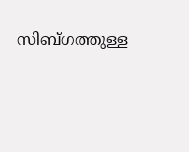സിബ്ഗത്തുള്ള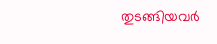തുടങ്ങിയവർ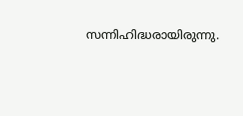സന്നിഹിദ്ധരായിരുന്നു.